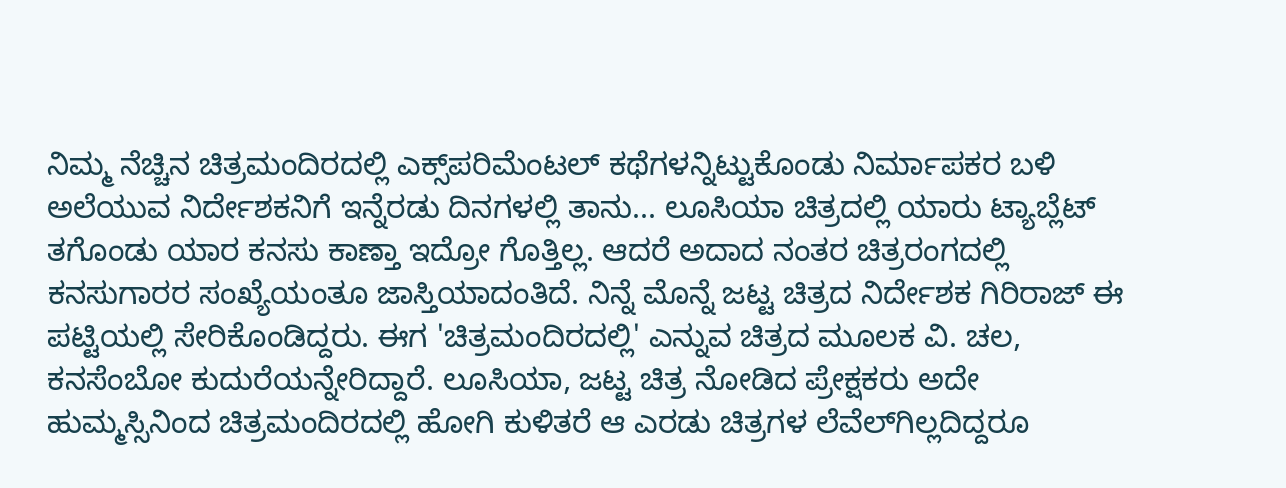ನಿಮ್ಮ ನೆಚ್ಚಿನ ಚಿತ್ರಮಂದಿರದಲ್ಲಿ ಎಕ್ಸ್‌ಪರಿಮೆಂಟಲ್ ಕಥೆಗಳನ್ನಿಟ್ಟುಕೊಂಡು ನಿರ್ಮಾಪಕರ ಬಳಿ ಅಲೆಯುವ ನಿರ್ದೇಶಕನಿಗೆ ಇನ್ನೆರಡು ದಿನಗಳಲ್ಲಿ ತಾನು... ಲೂಸಿಯಾ ಚಿತ್ರದಲ್ಲಿ ಯಾರು ಟ್ಯಾಬ್ಲೆಟ್ ತಗೊಂಡು ಯಾರ ಕನಸು ಕಾಣ್ತಾ ಇದ್ರೋ ಗೊತ್ತಿಲ್ಲ. ಆದರೆ ಅದಾದ ನಂತರ ಚಿತ್ರರಂಗದಲ್ಲಿ ಕನಸುಗಾರರ ಸಂಖ್ಯೆಯಂತೂ ಜಾಸ್ತಿಯಾದಂತಿದೆ. ನಿನ್ನೆ ಮೊನ್ನೆ ಜಟ್ಟ ಚಿತ್ರದ ನಿರ್ದೇಶಕ ಗಿರಿರಾಜ್ ಈ ಪಟ್ಟಿಯಲ್ಲಿ ಸೇರಿಕೊಂಡಿದ್ದರು. ಈಗ 'ಚಿತ್ರಮಂದಿರದಲ್ಲಿ' ಎನ್ನುವ ಚಿತ್ರದ ಮೂಲಕ ವಿ. ಚಲ, ಕನಸೆಂಬೋ ಕುದುರೆಯನ್ನೇರಿದ್ದಾರೆ. ಲೂಸಿಯಾ, ಜಟ್ಟ ಚಿತ್ರ ನೋಡಿದ ಪ್ರೇಕ್ಷಕರು ಅದೇ ಹುಮ್ಮಸ್ಸಿನಿಂದ ಚಿತ್ರಮಂದಿರದಲ್ಲಿ ಹೋಗಿ ಕುಳಿತರೆ ಆ ಎರಡು ಚಿತ್ರಗಳ ಲೆವೆಲ್‌ಗಿಲ್ಲದಿದ್ದರೂ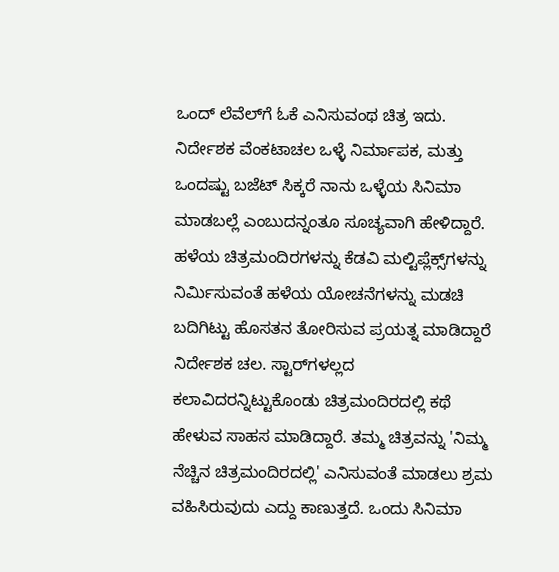ಒಂದ್ ಲೆವೆಲ್‌ಗೆ ಓಕೆ ಎನಿಸುವಂಥ ಚಿತ್ರ ಇದು. ನಿರ್ದೇಶಕ ವೆಂಕಟಾಚಲ ಒಳ್ಳೆ ನಿರ್ಮಾಪಕ, ಮತ್ತು ಒಂದಷ್ಟು ಬಜೆಟ್ ಸಿಕ್ಕರೆ ನಾನು ಒಳ್ಳೆಯ ಸಿನಿಮಾ ಮಾಡಬಲ್ಲೆ ಎಂಬುದನ್ನಂತೂ ಸೂಚ್ಯವಾಗಿ ಹೇಳಿದ್ದಾರೆ. ಹಳೆಯ ಚಿತ್ರಮಂದಿರಗಳನ್ನು ಕೆಡವಿ ಮಲ್ಟಿಪ್ಲೆಕ್ಸ್‌ಗಳನ್ನು ನಿರ್ಮಿಸುವಂತೆ ಹಳೆಯ ಯೋಚನೆಗಳನ್ನು ಮಡಚಿ ಬದಿಗಿಟ್ಟು ಹೊಸತನ ತೋರಿಸುವ ಪ್ರಯತ್ನ ಮಾಡಿದ್ದಾರೆ ನಿರ್ದೇಶಕ ಚಲ. ಸ್ಟಾರ್‌ಗಳಲ್ಲದ ಕಲಾವಿದರನ್ನಿಟ್ಟುಕೊಂಡು ಚಿತ್ರಮಂದಿರದಲ್ಲಿ ಕಥೆ ಹೇಳುವ ಸಾಹಸ ಮಾಡಿದ್ದಾರೆ. ತಮ್ಮ ಚಿತ್ರವನ್ನು 'ನಿಮ್ಮ ನೆಚ್ಚಿನ ಚಿತ್ರಮಂದಿರದಲ್ಲಿ' ಎನಿಸುವಂತೆ ಮಾಡಲು ಶ್ರಮ ವಹಿಸಿರುವುದು ಎದ್ದು ಕಾಣುತ್ತದೆ. ಒಂದು ಸಿನಿಮಾ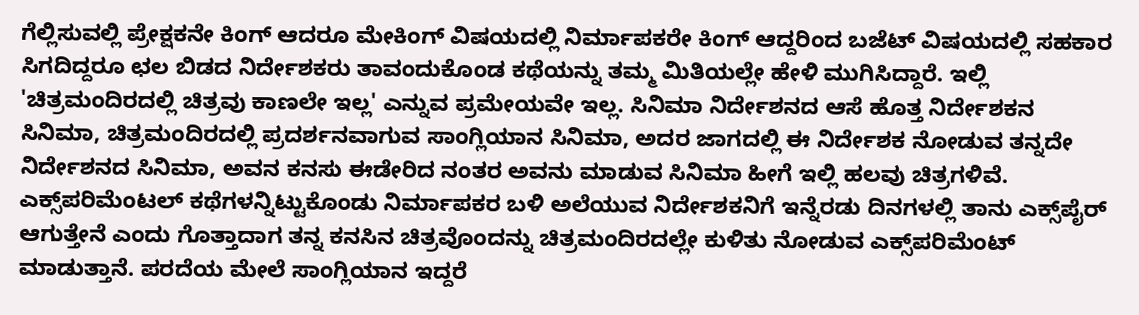ಗೆಲ್ಲಿಸುವಲ್ಲಿ ಪ್ರೇಕ್ಷಕನೇ ಕಿಂಗ್ ಆದರೂ ಮೇಕಿಂಗ್ ವಿಷಯದಲ್ಲಿ ನಿರ್ಮಾಪಕರೇ ಕಿಂಗ್ ಆದ್ದರಿಂದ ಬಜೆಟ್ ವಿಷಯದಲ್ಲಿ ಸಹಕಾರ ಸಿಗದಿದ್ದರೂ ಛಲ ಬಿಡದ ನಿರ್ದೇಶಕರು ತಾವಂದುಕೊಂಡ ಕಥೆಯನ್ನು ತಮ್ಮ ಮಿತಿಯಲ್ಲೇ ಹೇಳಿ ಮುಗಿಸಿದ್ದಾರೆ. ಇಲ್ಲಿ 'ಚಿತ್ರಮಂದಿರದಲ್ಲಿ ಚಿತ್ರವು ಕಾಣಲೇ ಇಲ್ಲ' ಎನ್ನುವ ಪ್ರಮೇಯವೇ ಇಲ್ಲ. ಸಿನಿಮಾ ನಿರ್ದೇಶನದ ಆಸೆ ಹೊತ್ತ ನಿರ್ದೇಶಕನ ಸಿನಿಮಾ, ಚಿತ್ರಮಂದಿರದಲ್ಲಿ ಪ್ರದರ್ಶನವಾಗುವ ಸಾಂಗ್ಲಿಯಾನ ಸಿನಿಮಾ, ಅದರ ಜಾಗದಲ್ಲಿ ಈ ನಿರ್ದೇಶಕ ನೋಡುವ ತನ್ನದೇ ನಿರ್ದೇಶನದ ಸಿನಿಮಾ, ಅವನ ಕನಸು ಈಡೇರಿದ ನಂತರ ಅವನು ಮಾಡುವ ಸಿನಿಮಾ ಹೀಗೆ ಇಲ್ಲಿ ಹಲವು ಚಿತ್ರಗಳಿವೆ. ಎಕ್ಸ್‌ಪರಿಮೆಂಟಲ್ ಕಥೆಗಳನ್ನಿಟ್ಟುಕೊಂಡು ನಿರ್ಮಾಪಕರ ಬಳಿ ಅಲೆಯುವ ನಿರ್ದೇಶಕನಿಗೆ ಇನ್ನೆರಡು ದಿನಗಳಲ್ಲಿ ತಾನು ಎಕ್ಸ್‌ಪೈರ್ ಆಗುತ್ತೇನೆ ಎಂದು ಗೊತ್ತಾದಾಗ ತನ್ನ ಕನಸಿನ ಚಿತ್ರವೊಂದನ್ನು ಚಿತ್ರಮಂದಿರದಲ್ಲೇ ಕುಳಿತು ನೋಡುವ ಎಕ್ಸ್‌ಪರಿಮೆಂಟ್ ಮಾಡುತ್ತಾನೆ. ಪರದೆಯ ಮೇಲೆ ಸಾಂಗ್ಲಿಯಾನ ಇದ್ದರೆ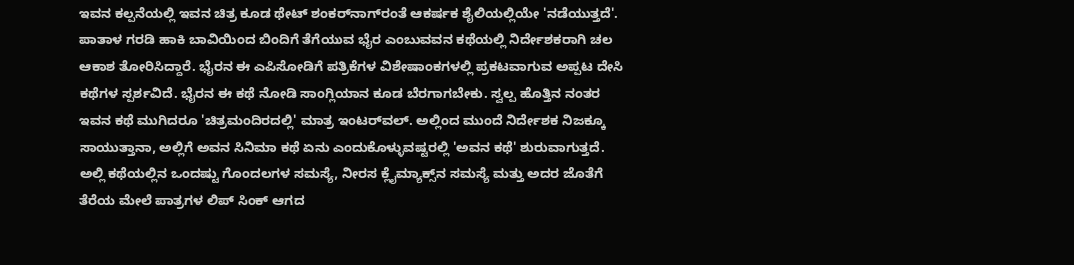ಇವನ ಕಲ್ಪನೆಯಲ್ಲಿ ಇವನ ಚಿತ್ರ ಕೂಡ ಥೇಟ್ ಶಂಕರ್‌ನಾಗ್‌ರಂತೆ ಆಕರ್ಷಕ ಶೈಲಿಯಲ್ಲಿಯೇ 'ನಡೆಯುತ್ತದೆ'. ಪಾತಾಳ ಗರಡಿ ಹಾಕಿ ಬಾವಿಯಿಂದ ಬಿಂದಿಗೆ ತೆಗೆಯುವ ಭೈರ ಎಂಬುವವನ ಕಥೆಯಲ್ಲಿ ನಿರ್ದೇಶಕರಾಗಿ ಚಲ ಆಕಾಶ ತೋರಿಸಿದ್ದಾರೆ. ಭೈರನ ಈ ಎಪಿಸೋಡಿಗೆ ಪತ್ರಿಕೆಗಳ ವಿಶೇಷಾಂಕಗಳಲ್ಲಿ ಪ್ರಕಟವಾಗುವ ಅಪ್ಪಟ ದೇಸಿ ಕಥೆಗಳ ಸ್ಪರ್ಶವಿದೆ. ಭೈರನ ಈ ಕಥೆ ನೋಡಿ ಸಾಂಗ್ಲಿಯಾನ ಕೂಡ ಬೆರಗಾಗಬೇಕು. ಸ್ವಲ್ಪ ಹೊತ್ತಿನ ನಂತರ ಇವನ ಕಥೆ ಮುಗಿದರೂ 'ಚಿತ್ರಮಂದಿರದಲ್ಲಿ' ಮಾತ್ರ ಇಂಟರ್‌ವಲ್. ಅಲ್ಲಿಂದ ಮುಂದೆ ನಿರ್ದೇಶಕ ನಿಜಕ್ಕೂ ಸಾಯುತ್ತಾನಾ, ಅಲ್ಲಿಗೆ ಅವನ ಸಿನಿಮಾ ಕಥೆ ಏನು ಎಂದುಕೊಳ್ಳುವಷ್ಟರಲ್ಲಿ 'ಅವನ ಕಥೆ' ಶುರುವಾಗುತ್ತದೆ. ಅಲ್ಲಿ ಕಥೆಯಲ್ಲಿನ ಒಂದಷ್ಟು ಗೊಂದಲಗಳ ಸಮಸ್ಯೆ, ನೀರಸ ಕ್ಲೈಮ್ಯಾಕ್ಸ್‌ನ ಸಮಸ್ಯೆ ಮತ್ತು ಅದರ ಜೊತೆಗೆ ತೆರೆಯ ಮೇಲೆ ಪಾತ್ರಗಳ ಲಿಪ್ ಸಿಂಕ್ ಆಗದ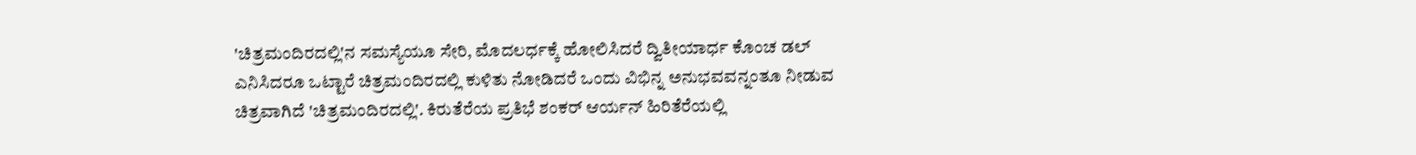'ಚಿತ್ರಮಂದಿರದಲ್ಲಿ'ನ ಸಮಸ್ಯೆಯೂ ಸೇರಿ, ಮೊದಲರ್ಧಕ್ಕೆ ಹೋಲಿಸಿದರೆ ದ್ವಿತೀಯಾರ್ಧ ಕೊಂಚ ಡಲ್ ಎನಿಸಿದರೂ ಒಟ್ಟಾರೆ ಚಿತ್ರಮಂದಿರದಲ್ಲಿ ಕುಳಿತು ನೋಡಿದರೆ ಒಂದು ವಿಭಿನ್ನ ಅನುಭವವನ್ನಂತೂ ನೀಡುವ ಚಿತ್ರವಾಗಿದೆ 'ಚಿತ್ರಮಂದಿರದಲ್ಲಿ'. ಕಿರುತೆರೆಯ ಪ್ರತಿಭೆ ಶಂಕರ್ ಆರ್ಯನ್ ಹಿರಿತೆರೆಯಲ್ಲಿ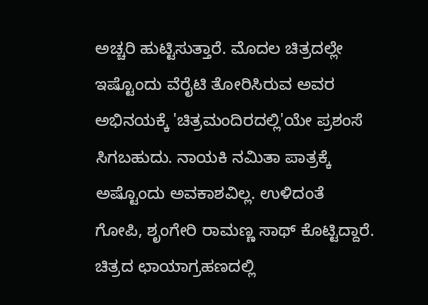ಅಚ್ಚರಿ ಹುಟ್ಟಿಸುತ್ತಾರೆ. ಮೊದಲ ಚಿತ್ರದಲ್ಲೇ ಇಷ್ಟೊಂದು ವೆರೈಟಿ ತೋರಿಸಿರುವ ಅವರ ಅಭಿನಯಕ್ಕೆ 'ಚಿತ್ರಮಂದಿರದಲ್ಲಿ'ಯೇ ಪ್ರಶಂಸೆ ಸಿಗಬಹುದು. ನಾಯಕಿ ನಮಿತಾ ಪಾತ್ರಕ್ಕೆ ಅಷ್ಟೊಂದು ಅವಕಾಶವಿಲ್ಲ. ಉಳಿದಂತೆ ಗೋಪಿ, ಶೃಂಗೇರಿ ರಾಮಣ್ಣ ಸಾಥ್ ಕೊಟ್ಟಿದ್ದಾರೆ. ಚಿತ್ರದ ಛಾಯಾಗ್ರಹಣದಲ್ಲಿ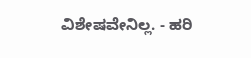ವಿಶೇಷವೇನಿಲ್ಲ. - ಹರಿ